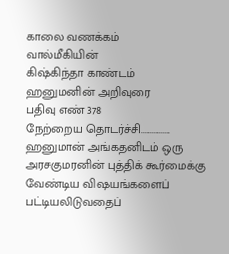காலை வணக்கம்
வால்மீகியின்
கிஷ்கிந்தா காண்டம்
ஹனுமனின் அறிவுரை
பதிவு எண் 378
நேற்றைய தொடர்ச்சி................
ஹனுமான் அங்கதனிடம் ஒரு அரசகுமரனின் புத்திக் கூர்மைக்கு வேண்டிய விஷயங்களைப் பட்டியலிடுவதைப்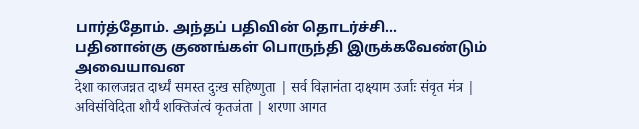பார்த்தோம். அந்தப் பதிவின் தொடர்ச்சி...
பதினான்கு குணங்கள் பொருந்தி இருக்கவேண்டும் அவையாவன
देशा कालजन्नत दार्ध्यं समस्त दुःख सहिष्णुता | सर्व विज्ञानंता दाक्ष्याम उर्जाः संवृत मंत्र | अविसंविदिता शौर्यं शक्तिजंत्वं कृतजंता | शरणा आगत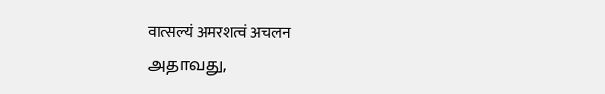वात्सल्यं अमरशत्वं अचलन
அதாவது,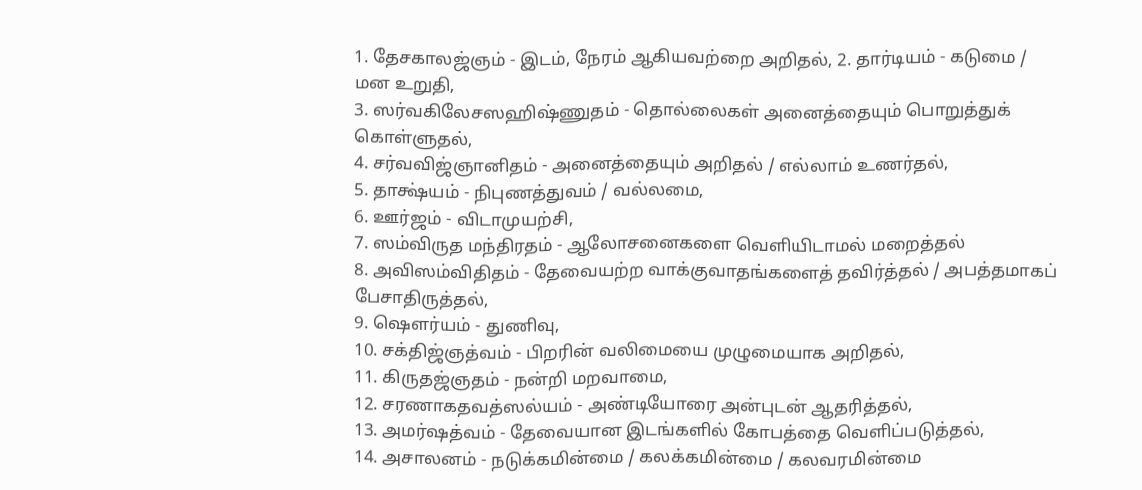1. தேசகாலஜ்ஞம் - இடம், நேரம் ஆகியவற்றை அறிதல், 2. தார்டியம் - கடுமை / மன உறுதி,
3. ஸர்வகிலேசஸஹிஷ்ணுதம் - தொல்லைகள் அனைத்தையும் பொறுத்துக் கொள்ளுதல்,
4. சர்வவிஜ்ஞானிதம் - அனைத்தையும் அறிதல் / எல்லாம் உணர்தல்,
5. தாக்ஷ்யம் - நிபுணத்துவம் / வல்லமை,
6. ஊர்ஜம் - விடாமுயற்சி,
7. ஸம்விருத மந்திரதம் - ஆலோசனைகளை வெளியிடாமல் மறைத்தல்
8. அவிஸம்விதிதம் - தேவையற்ற வாக்குவாதங்களைத் தவிர்த்தல் / அபத்தமாகப் பேசாதிருத்தல்,
9. ஷௌர்யம் - துணிவு,
10. சக்திஜ்ஞத்வம் - பிறரின் வலிமையை முழுமையாக அறிதல்,
11. கிருதஜ்ஞதம் - நன்றி மறவாமை,
12. சரணாகதவத்ஸல்யம் - அண்டியோரை அன்புடன் ஆதரித்தல்,
13. அமர்ஷத்வம் - தேவையான இடங்களில் கோபத்தை வெளிப்படுத்தல்,
14. அசாலனம் - நடுக்கமின்மை / கலக்கமின்மை / கலவரமின்மை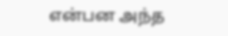என்பன அந்த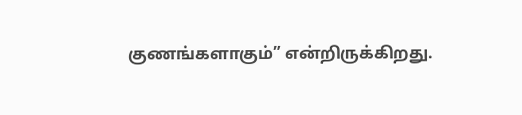குணங்களாகும்” என்றிருக்கிறது.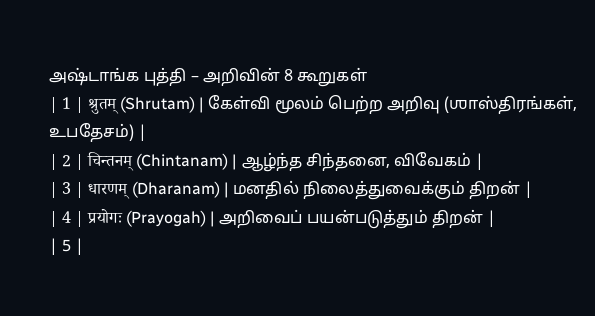அஷ்டாங்க புத்தி – அறிவின் 8 கூறுகள்
| 1 | श्रुतम् (Shrutam) | கேள்வி மூலம் பெற்ற அறிவு (ஶாஸ்திரங்கள், உபதேசம்) |
| 2 | चिन्तनम् (Chintanam) | ஆழ்ந்த சிந்தனை, விவேகம் |
| 3 | धारणम् (Dharanam) | மனதில் நிலைத்துவைக்கும் திறன் |
| 4 | प्रयोगः (Prayogah) | அறிவைப் பயன்படுத்தும் திறன் |
| 5 |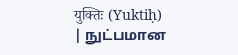युक्तिः (Yuktiḥ) | நுட்பமான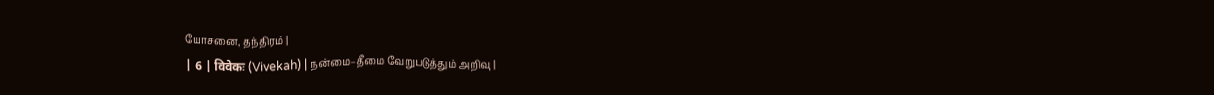யோசனை, தந்திரம் |
| 6 | विवेकः (Vivekah) | நன்மை–தீமை வேறுபடுத்தும் அறிவு |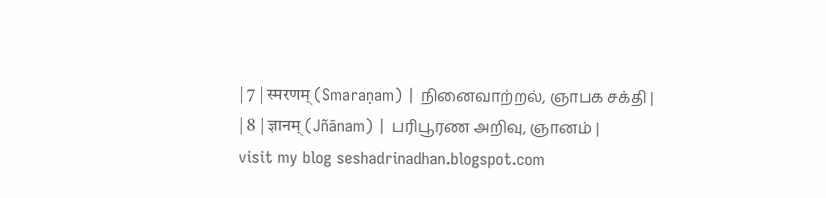| 7 | स्मरणम् (Smaraṇam) | நினைவாற்றல், ஞாபக சக்தி |
| 8 | ज्ञानम् (Jñānam) | பரிபூரண அறிவு, ஞானம் |
visit my blog seshadrinadhan.blogspot.com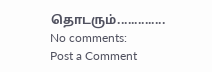தொடரும்..............
No comments:
Post a Comment